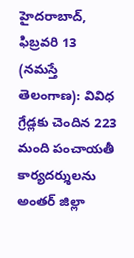హైదరాబాద్, ఫిబ్రవరి 13 (నమస్తే తెలంగాణ): వివిధ గ్రేడ్లకు చెందిన 223 మంది పంచాయతీ కార్యదర్శులను అంతర్ జిల్లా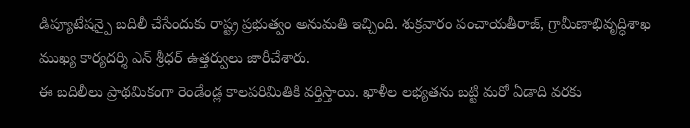డిప్యూటేషన్పై బదిలీ చేసేందుకు రాష్ట్ర ప్రభుత్వం అనుమతి ఇచ్చింది. శుక్రవారం పంచాయతీరాజ్, గ్రామీణాభివృద్ధిశాఖ ముఖ్య కార్యదర్శి ఎన్ శ్రీధర్ ఉత్తర్వులు జారీచేశారు.
ఈ బదిలీలు ప్రాథమికంగా రెండేండ్ల కాలపరిమితికి వర్తిస్తాయి. ఖాళీల లభ్యతను బట్టి మరో ఏడాది వరకు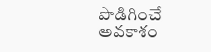పొడిగించే అవకాశం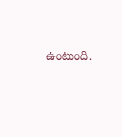ఉంటుంది.